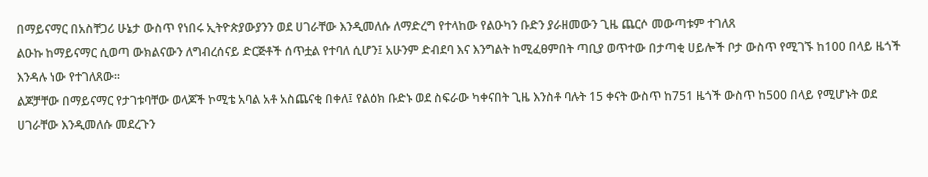በማይናማር በአስቸጋሪ ሁኔታ ውስጥ የነበሩ ኢትዮጵያውያንን ወደ ሀገራቸው እንዲመለሱ ለማድረግ የተላከው የልዑካን ቡድን ያራዘመውን ጊዜ ጨርሶ መውጣቱም ተገለጸ
ልዑኩ ከማይናማር ሲወጣ ውክልናውን ለግብረሰናይ ድርጅቶች ሰጥቷል የተባለ ሲሆን፤ አሁንም ድብደባ እና እንግልት ከሚፈፀምበት ጣቢያ ወጥተው በታጣቂ ሀይሎች ቦታ ውስጥ የሚገኙ ከ100 በላይ ዜጎች እንዳሉ ነው የተገለጸው፡፡
ልጆቻቸው በማይናማር የታገቱባቸው ወላጆች ኮሚቴ አባል አቶ አስጨናቂ በቀለ፤ የልዕክ ቡድኑ ወደ ስፍራው ካቀናበት ጊዜ እንስቶ ባሉት 15 ቀናት ውስጥ ከ751 ዜጎች ውስጥ ከ500 በላይ የሚሆኑት ወደ ሀገራቸው እንዲመለሱ መደረጉን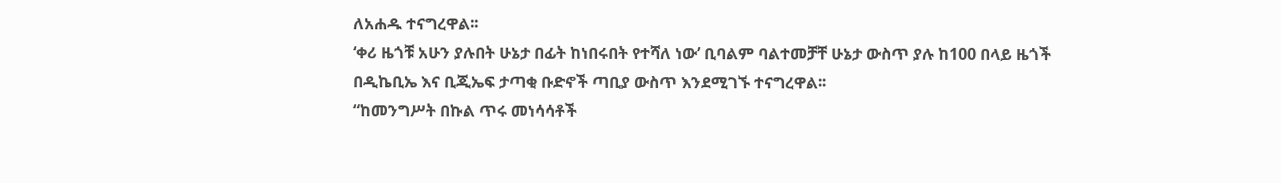ለአሐዱ ተናግረዋል፡፡
‘ቀሪ ዜጎቹ አሁን ያሉበት ሁኔታ በፊት ከነበሩበት የተሻለ ነው’ ቢባልም ባልተመቻቸ ሁኔታ ውስጥ ያሉ ከ100 በላይ ዜጎች በዲኬቢኤ እና ቢጂኤፍ ታጣቂ ቡድኖች ጣቢያ ውስጥ እንደሚገኙ ተናግረዋል፡፡
“ከመንግሥት በኩል ጥሩ መነሳሳቶች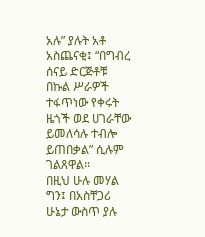አሉ” ያሉት አቶ አስጨናቂ፤ “በግብረ ሰናይ ድርጅቶቹ በኩል ሥራዎች ተፋጥነው የቀሩት ዜጎች ወደ ሀገራቸው ይመለሳሉ ተብሎ ይጠበቃል” ሲሉም ገልጸዋል፡፡
በዚህ ሁሉ መሃል ግን፤ በአስቸጋሪ ሁኔታ ውስጥ ያሉ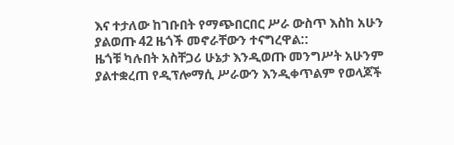እና ተታለው ከገቡበት የማጭበርበር ሥራ ውስጥ እስከ አሁን ያልወጡ 42 ዜጎች መኖራቸውን ተናግረዋል::
ዜጎቹ ካሉበት አስቸጋሪ ሁኔታ እንዲወጡ መንግሥት አሁንም ያልተቋረጠ የዲፕሎማሲ ሥራውን እንዲቀጥልም የወላጆች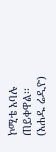ኮሚቴ አባሉ ጠይቀዋል፡፡
(አሐዱ ሬዲዮ)